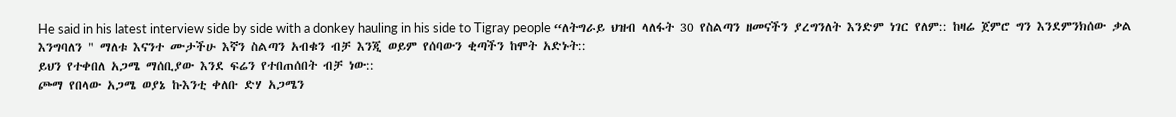He said in his latest interview side by side with a donkey hauling in his side to Tigray people “ለትግራይ ህዝብ ላለፋት 30 የስልጣን ዘመናችን ያረግንለት እንድም ነገር የለም:: ከዛሬ ጀምሮ ግን እንደምንክሰው ቃል እንግባለን " ማለቱ እናንተ ሙታችሁ እኛን ስልጣን አብቁን ብቻ እንጂ ወይም የሰባውን ቂጣችን ከሞት አድኑት::
ይህን የተቀበለ አጋሜ ማሰቢያው እንደ ፍሬን የተበጠሰበት ብቻ ነው::
ጮማ የበላው አጋሜ ወያኔ ኩእንቲ ቀለቡ ድሃ አጋሜን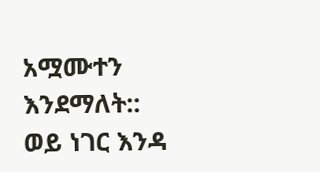አሟሙተን
እንደማለት::
ወይ ነገር እንዳ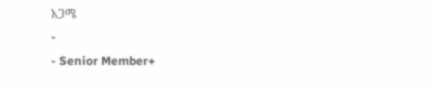አጋሜ
-
- Senior Member+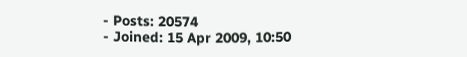- Posts: 20574
- Joined: 15 Apr 2009, 10:50